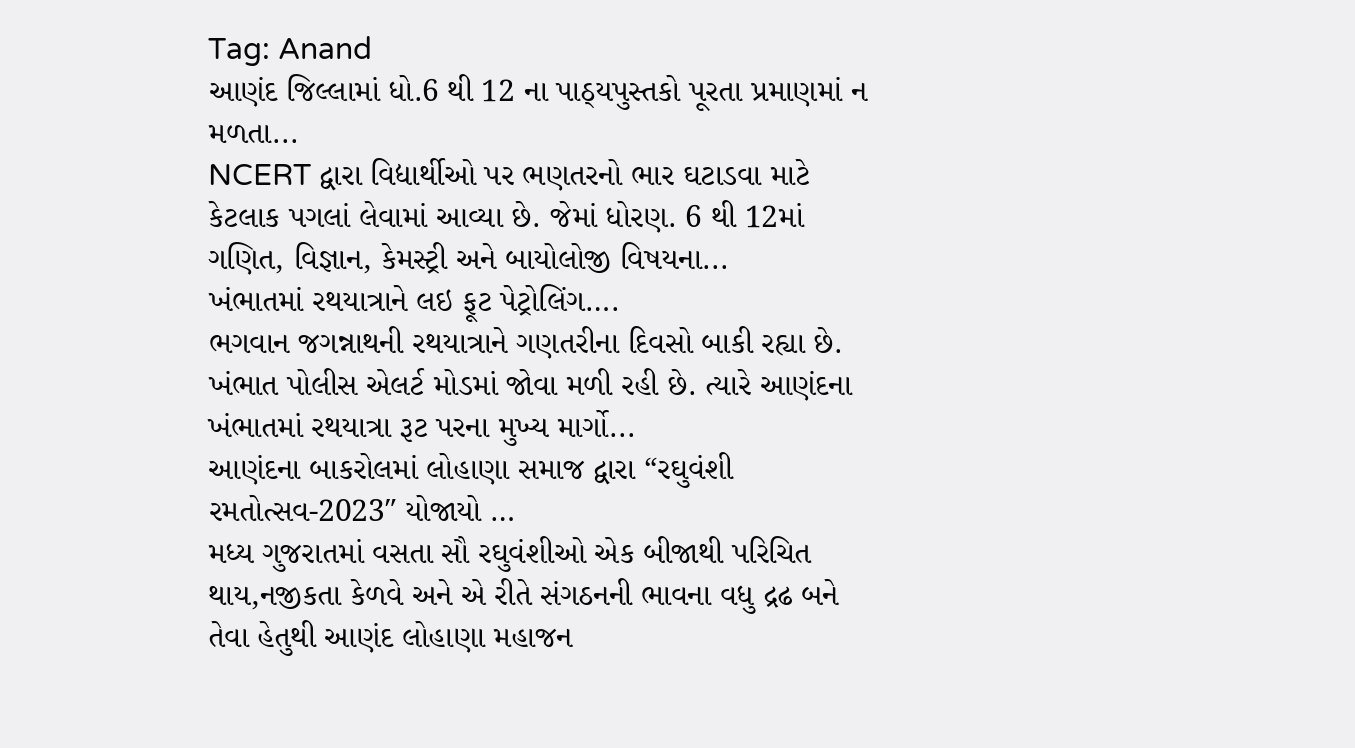Tag: Anand
આણંદ જિલ્લામાં ધો.6 થી 12 ના પાઠ્યપુસ્તકો પૂરતા પ્રમાણમાં ન મળતા...
NCERT દ્વારા વિદ્યાર્થીઓ પર ભણતરનો ભાર ઘટાડવા માટે કેટલાક પગલાં લેવામાં આવ્યા છે. જેમાં ધોરણ. 6 થી 12માં ગણિત, વિજ્ઞાન, કેમસ્ટ્રી અને બાયોલોજી વિષયના...
ખંભાતમાં રથયાત્રાને લઇ ફૂટ પેટ્રોલિંગ….
ભગવાન જગન્નાથની રથયાત્રાને ગણતરીના દિવસો બાકી રહ્યા છે. ખંભાત પોલીસ એલર્ટ મોડમાં જોવા મળી રહી છે. ત્યારે આણંદના ખંભાતમાં રથયાત્રા રૂટ પરના મુખ્ય માર્ગો...
આણંદના બાકરોલમાં લોહાણા સમાજ દ્વારા “રઘુવંશી રમતોત્સવ-2023″ યોજાયો …
મધ્ય ગુજરાતમાં વસતા સૌ રઘુવંશીઓ એક બીજાથી પરિચિત થાય,નજીકતા કેળવે અને એ રીતે સંગઠનની ભાવના વધુ દ્રઢ બને તેવા હેતુથી આણંદ લોહાણા મહાજન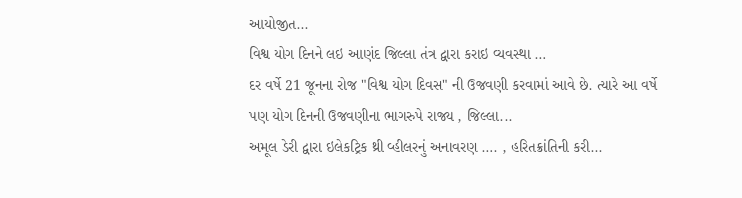આયોજીત...
વિશ્વ યોગ દિનને લઇ આણંદ જિલ્લા તંત્ર દ્વારા કરાઇ વ્યવસ્થા …
દર વર્ષે 21 જૂનના રોજ "વિશ્વ યોગ દિવસ" ની ઉજવણી કરવામાં આવે છે. ત્યારે આ વર્ષે પણ યોગ દિનની ઉજવણીના ભાગરુપે રાજ્ય , જિલ્લા...
અમૂલ ડેરી દ્વારા ઇલેકટ્રિક થ્રી વ્હીલરનું અનાવરણ …. , હરિતક્રાંતિની કરી...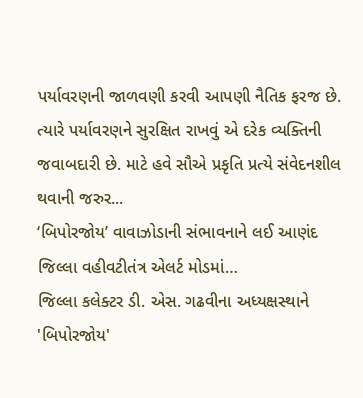પર્યાવરણની જાળવણી કરવી આપણી નૈતિક ફરજ છે. ત્યારે પર્યાવરણને સુરક્ષિત રાખવું એ દરેક વ્યક્તિની જવાબદારી છે. માટે હવે સૌએ પ્રકૃતિ પ્રત્યે સંવેદનશીલ થવાની જરુર...
‘બિપોરજોય’ વાવાઝોડાની સંભાવનાને લઈ આણંદ જિલ્લા વહીવટીતંત્ર એલર્ટ મોડમાં…
જિલ્લા કલેક્ટર ડી. એસ. ગઢવીના અધ્યક્ષસ્થાને 'બિપોરજોય'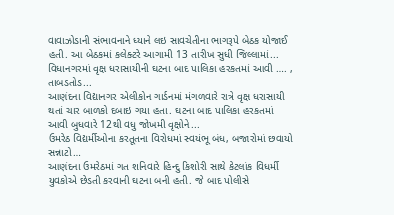વાવાઝોડાની સંભાવનાને ધ્યાને લઇ સાવચેતીના ભાગરૂપે બેઠક યોજાઈ હતી. આ બેઠકમાં કલેક્ટરે આગામી 13 તારીખ સુધી જિલ્લામાં...
વિધાનગરમાં વૃક્ષ ધરાસાયીની ઘટના બાદ પાલિકા હરકતમાં આવી …. , તાબડતોડ...
આણંદના વિદ્યાનગર એલીકોન ગાર્ડનમાં મંગળવારે રાત્રે વૃક્ષ ધરાસાયી થતાં ચાર બાળકો દબાઇ ગયા હતા. ઘટના બાદ પાલિકા હરકતમાં આવી બુધવારે 12થી વધુ જોખમી વૃક્ષોને...
ઉમરેઠ વિદ્યર્મીઓના કરતૂતના વિરોધમાં સ્વયંભૂ બંધ, બજારોમાં છવાયો સન્નાટો…
આણંદના ઉમરેઠમાં ગત શનિવારે હિન્દુ કિશોરી સાથે કેટલાંક વિધર્મી યુવકોએ છેડતી કરવાની ઘટના બની હતી. જે બાદ પોલીસે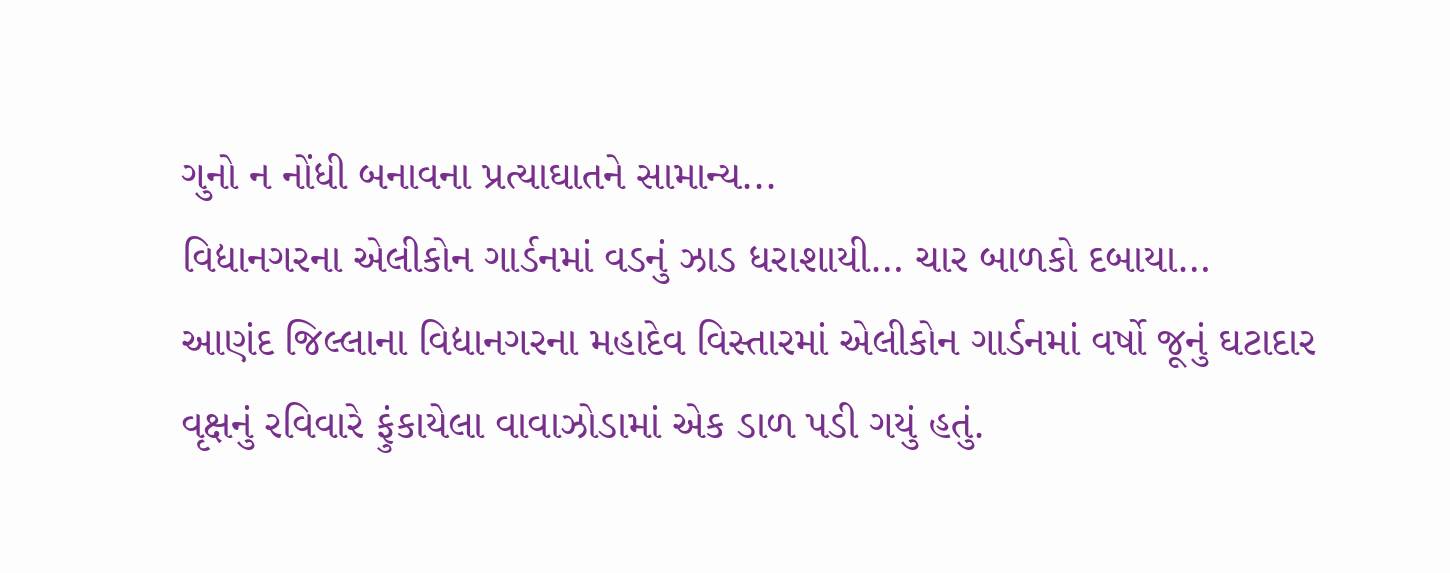ગુનો ન નોંધી બનાવના પ્રત્યાઘાતને સામાન્ય...
વિદ્યાનગરના એલીકોન ગાર્ડનમાં વડનું ઝાડ ધરાશાયી… ચાર બાળકો દબાયા…
આણંદ જિલ્લાના વિદ્યાનગરના મહાદેવ વિસ્તારમાં એલીકોન ગાર્ડનમાં વર્ષો જૂનું ઘટાદાર વૃક્ષનું રવિવારે ફુંકાયેલા વાવાઝોડામાં એક ડાળ પડી ગયું હતું.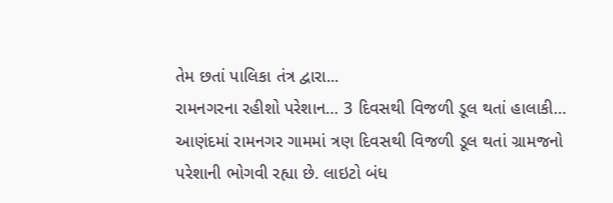તેમ છતાં પાલિકા તંત્ર દ્વારા...
રામનગરના રહીશો પરેશાન… 3 દિવસથી વિજળી ડૂલ થતાં હાલાકી…
આણંદમાં રામનગર ગામમાં ત્રણ દિવસથી વિજળી ડૂલ થતાં ગ્રામજનો પરેશાની ભોગવી રહ્યા છે. લાઇટો બંધ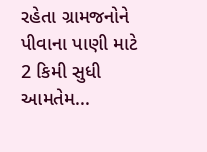રહેતા ગ્રામજનોને પીવાના પાણી માટે 2 કિમી સુધી આમતેમ...